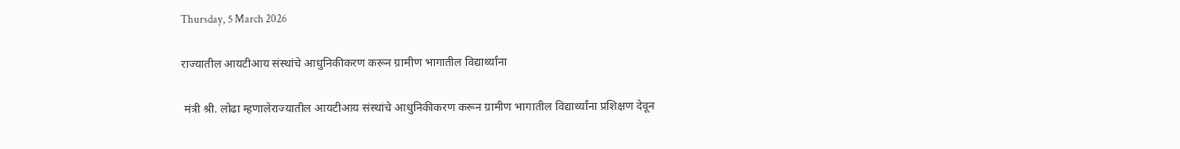Thursday, 5 March 2026

राज्यातील आयटीआय संस्थांचे आधुनिकीकरण करून ग्रामीण भागातील विद्यार्थ्यांना

 मंत्री श्री. लोढा म्हणालेराज्यातील आयटीआय संस्थांचे आधुनिकीकरण करून ग्रामीण भागातील विद्यार्थ्यांना प्रशिक्षण देवून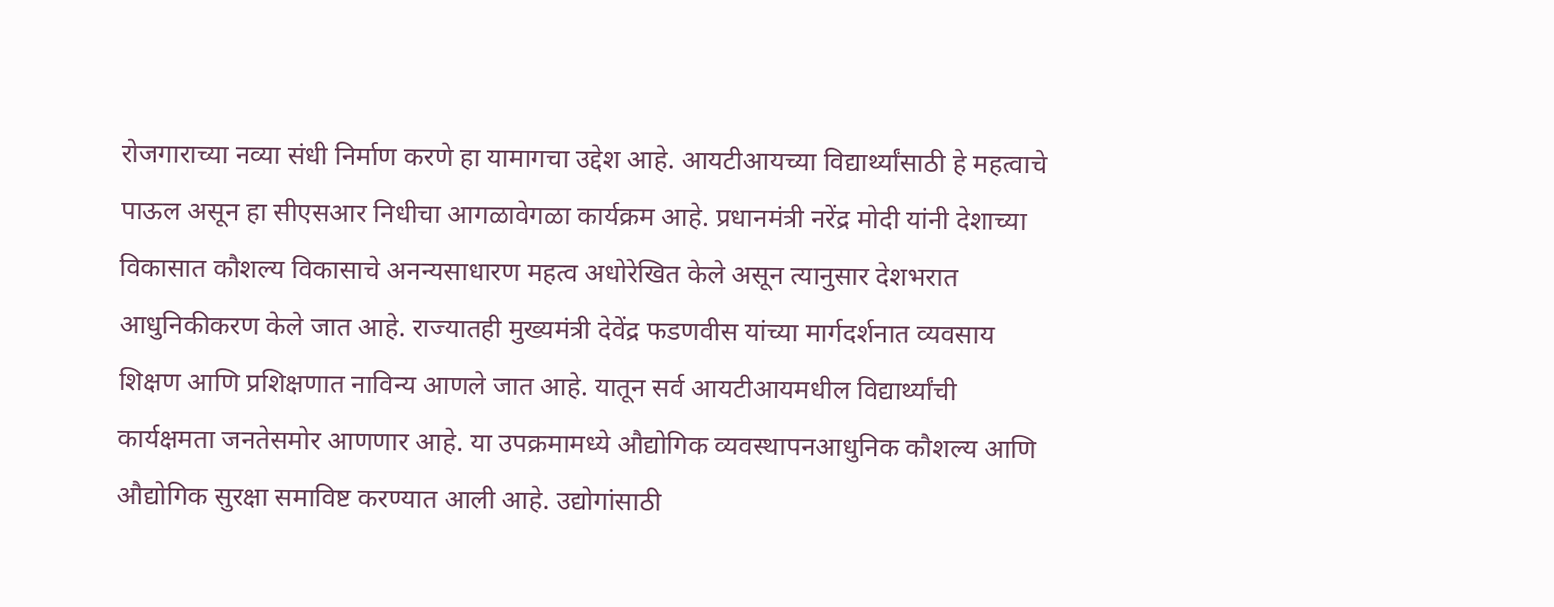रोजगाराच्या नव्या संधी निर्माण करणे हा यामागचा उद्देश आहे. आयटीआयच्या विद्यार्थ्यांसाठी हे महत्वाचे पाऊल असून हा सीएसआर निधीचा आगळावेगळा कार्यक्रम आहे. प्रधानमंत्री नरेंद्र मोदी यांनी देशाच्या विकासात कौशल्य विकासाचे अनन्यसाधारण महत्व अधोरेखित केले असून त्यानुसार देशभरात आधुनिकीकरण केले जात आहे. राज्यातही मुख्यमंत्री देवेंद्र फडणवीस यांच्या मार्गदर्शनात व्यवसाय शिक्षण आणि प्रशिक्षणात नाविन्य आणले जात आहे. यातून सर्व आयटीआयमधील विद्यार्थ्यांची कार्यक्षमता जनतेसमोर आणणार आहे. या उपक्रमामध्ये औद्योगिक व्यवस्थापनआधुनिक कौशल्य आणि औद्योगिक सुरक्षा समाविष्ट करण्यात आली आहे. उद्योगांसाठी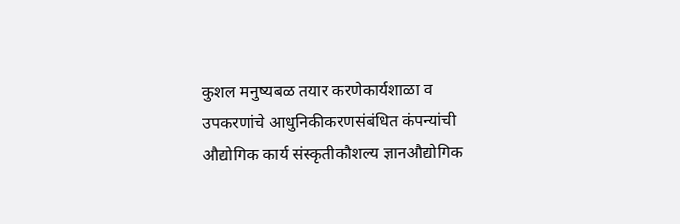कुशल मनुष्यबळ तयार करणेकार्यशाळा व उपकरणांचे आधुनिकीकरणसंबंधित कंपन्यांची औद्योगिक कार्य संस्कृतीकौशल्य ज्ञानऔद्योगिक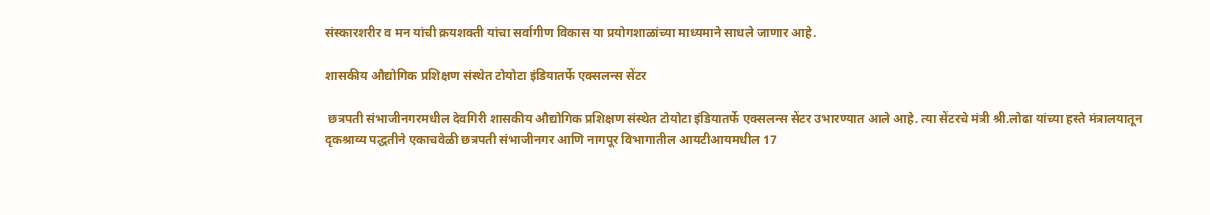संस्कारशरीर व मन यांची क्रयशक्ती यांचा सर्वागीण विकास या प्रयोगशाळांच्या माध्यमाने साधले जाणार आहे.

शासकीय औद्योगिक प्रशिक्षण संस्थेत टोयोटा इंडियातर्फे एक्सलन्स सेंटर

 छत्रपती संभाजीनगरमधील देवगिरी शासकीय औद्योगिक प्रशिक्षण संस्थेत टोयोटा इंडियातर्फे एक्सलन्स सेंटर उभारण्यात आले आहे. त्या सेंटरचे मंत्री श्री.लोढा यांच्या हस्ते मंत्रालयातून दृकश्राव्य पद्धतीने एकाचवेळी छत्रपती संभाजीनगर आणि नागपूर विभागातील आयटीआयमधील 17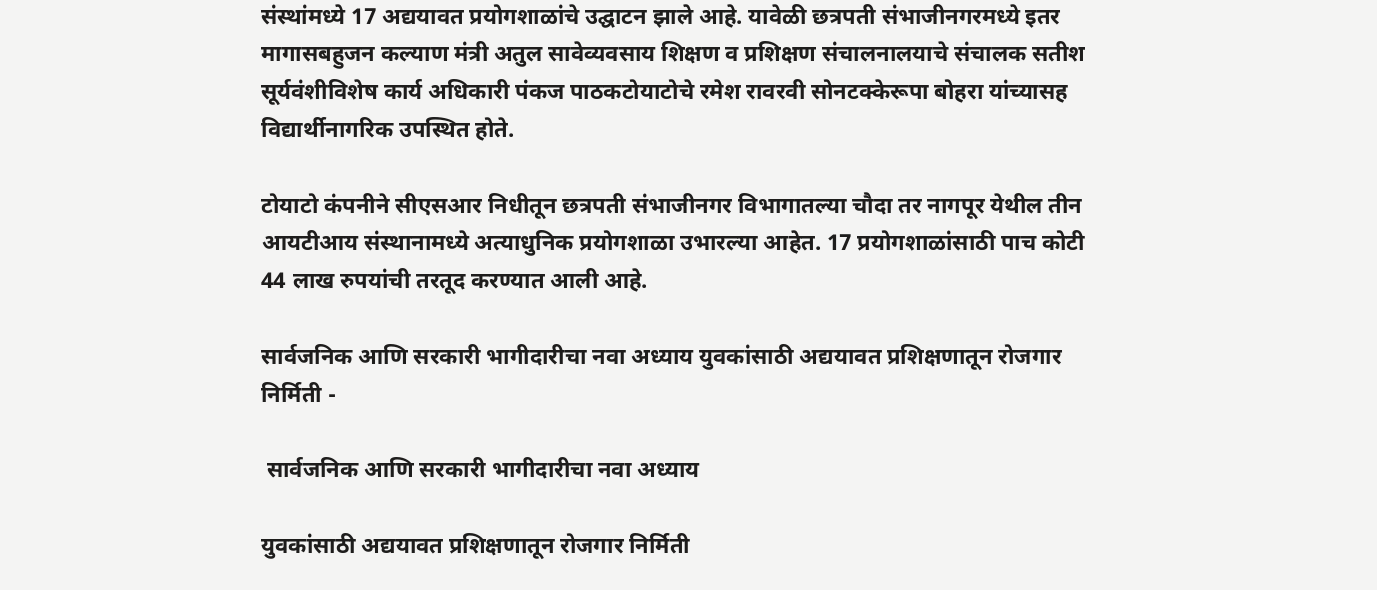संस्थांमध्ये 17 अद्ययावत प्रयोगशाळांचे उद्घाटन झाले आहे. यावेळी छत्रपती संभाजीनगरमध्ये इतर मागासबहुजन कल्याण मंत्री अतुल सावेव्यवसाय शिक्षण व प्रशिक्षण संचालनालयाचे संचालक सतीश सूर्यवंशीविशेष कार्य अधिकारी पंकज पाठकटोयाटोचे रमेश रावरवी सोनटक्केरूपा बोहरा यांच्यासह विद्यार्थीनागरिक उपस्थित होते.

टोयाटो कंपनीने सीएसआर निधीतून छत्रपती संभाजीनगर विभागातल्या चौदा तर नागपूर येथील तीन आयटीआय संस्थानामध्ये अत्याधुनिक प्रयोगशाळा उभारल्या आहेत. 17 प्रयोगशाळांसाठी पाच कोटी 44 लाख रुपयांची तरतूद करण्यात आली आहे.

सार्वजनिक आणि सरकारी भागीदारीचा नवा अध्याय युवकांसाठी अद्ययावत प्रशिक्षणातून रोजगार निर्मिती -

 सार्वजनिक आणि सरकारी भागीदारीचा नवा अध्याय

युवकांसाठी अद्ययावत प्रशिक्षणातून रोजगार निर्मिती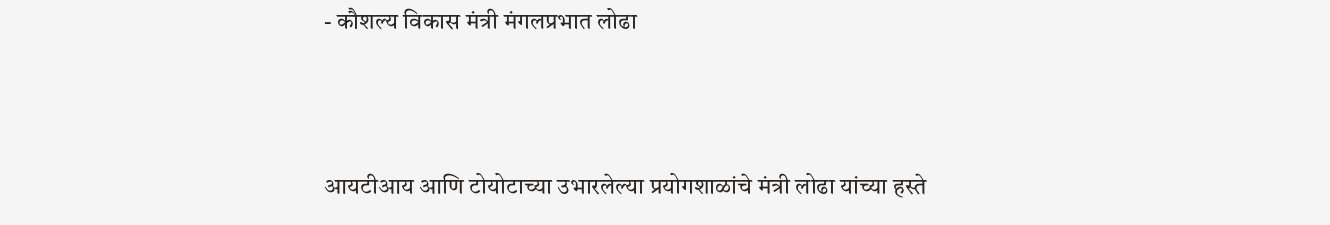- कौशल्य विकास मंत्री मंगलप्रभात लोढा



आयटीआय आणि टोयोटाच्या उभारलेल्या प्रयोगशाळांचे मंत्री लोढा यांच्या हस्ते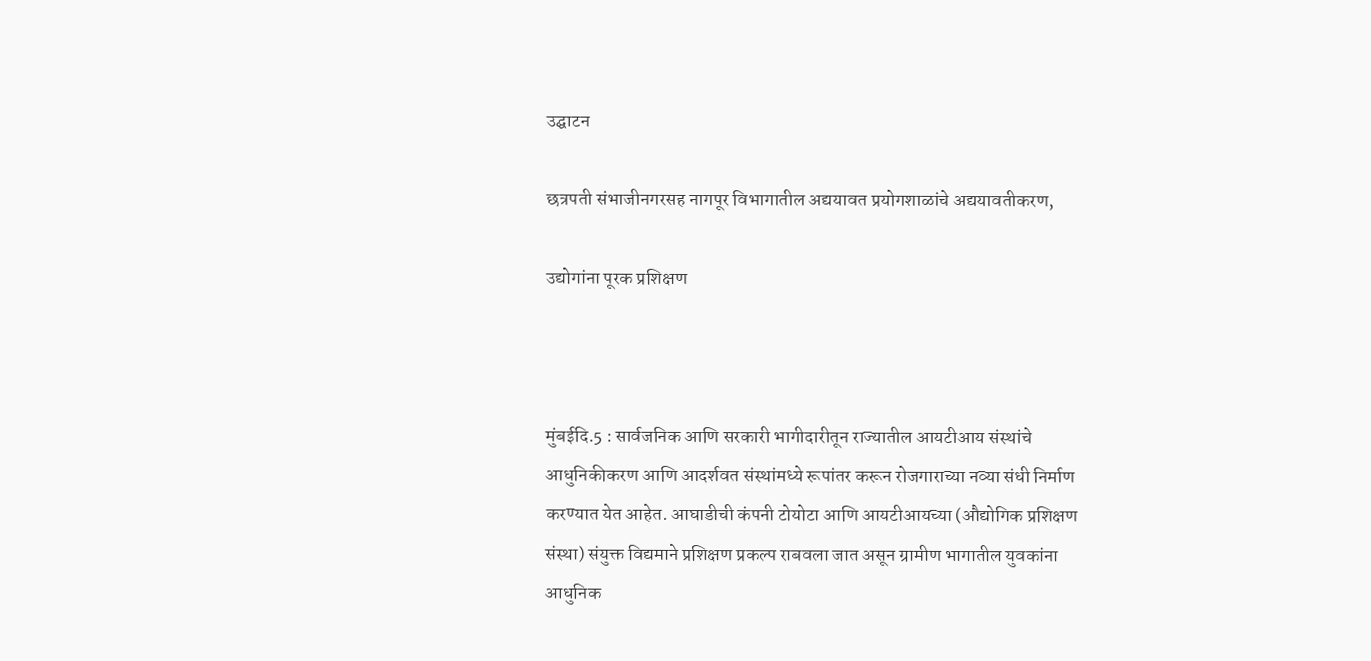उद्घाटन

छत्रपती संभाजीनगरसह नागपूर विभागातील अद्ययावत प्रयोगशाळांचे अद्ययावतीकरण,

उद्योगांना पूरक प्रशिक्षण



मुंबईदि.5 : सार्वजनिक आणि सरकारी भागीदारीतून राज्यातील आयटीआय संस्थांचे आधुनिकीकरण आणि आदर्शवत संस्थांमध्ये रूपांतर करून रोजगाराच्या नव्या संधी निर्माण करण्यात येत आहेत. आघाडीची कंपनी टोयोटा आणि आयटीआयच्या (औद्योगिक प्रशिक्षण संस्था) संयुक्त विद्यमाने प्रशिक्षण प्रकल्प राबवला जात असून ग्रामीण भागातील युवकांना आधुनिक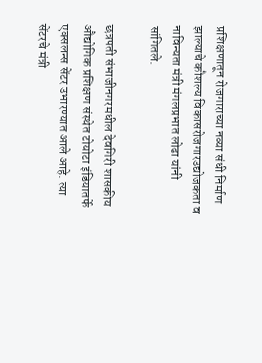प्रशिक्षणातून रोजगाराच्या नव्या संधी निर्माण झाल्याचे कौशल्य विकासरोजगारउद्योजकता व नाविन्यता मंत्री मंगलप्रभात लोढा यांनी सांगितले.

छत्रपती संभाजीनगरमधील देवगिरी शासकीय औद्योगिक प्रशिक्षण संस्थेत टोयोटा इंडियातर्फे एक्सलन्स सेंटर उभारण्यात आले आहे. त्या सेंटरचे मंत्री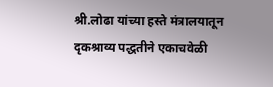श्री.लोढा यांच्या हस्ते मंत्रालयातून दृकश्राव्य पद्धतीने एकाचवेळी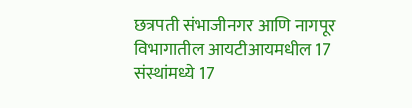छत्रपती संभाजीनगर आणि नागपूर विभागातील आयटीआयमधील 17 संस्थांमध्ये 17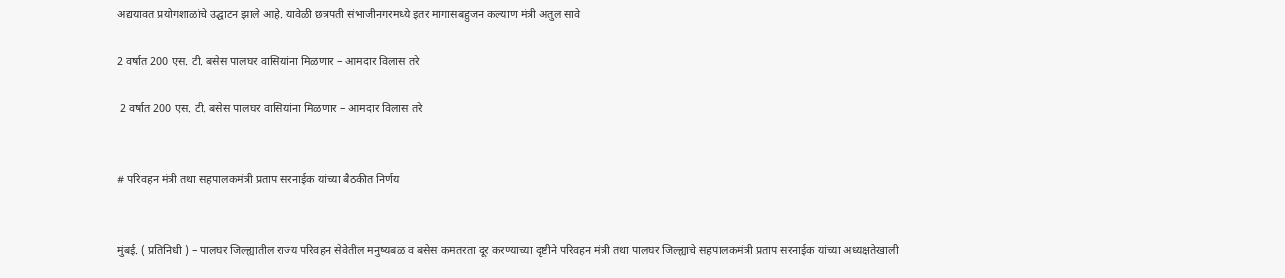अद्ययावत प्रयोगशाळांचे उद्घाटन झाले आहे. यावेळी छत्रपती संभाजीनगरमध्ये इतर मागासबहुजन कल्याण मंत्री अतुल सावे

2 वर्षात 200 एस. टी. बसेस पालघर वासियांना मिळणार – आमदार विलास तरे

 2 वर्षात 200 एस. टी. बसेस पालघर वासियांना मिळणार – आमदार विलास तरे


# परिवहन मंत्री तथा सहपालकमंत्री प्रताप सरनाईक यांच्या बैठकीत निर्णय


मुंबई. ( प्रतिनिधी ) – पालघर जिल्ह्यातील राज्य परिवहन सेवेतील मनुष्यबळ व बसेस कमतरता दूर करण्याच्या दृष्टीने परिवहन मंत्री तथा पालघर जिल्ह्याचे सहपालकमंत्री प्रताप सरनाईक यांच्या अध्यक्षतेखाली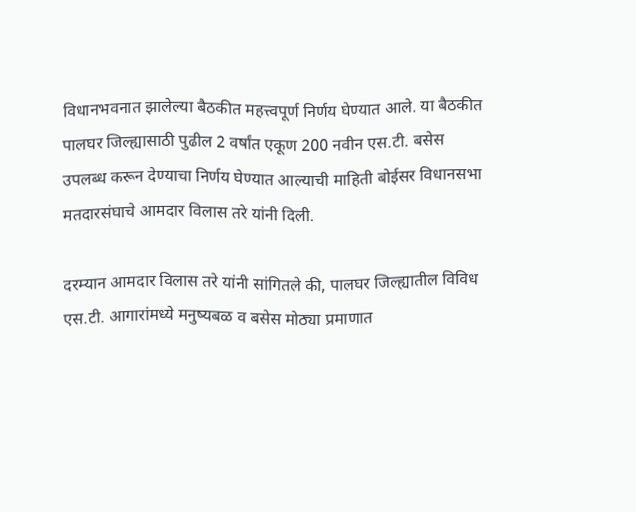विधानभवनात झालेल्या बैठकीत महत्त्वपूर्ण निर्णय घेण्यात आले. या बैठकीत पालघर जिल्ह्यासाठी पुढील 2 वर्षांत एकूण 200 नवीन एस.टी. बसेस उपलब्ध करून देण्याचा निर्णय घेण्यात आल्याची माहिती बोईसर विधानसभा मतदारसंघाचे आमदार विलास तरे यांनी दिली.

दरम्यान आमदार विलास तरे यांनी सांगितले की, पालघर जिल्ह्यातील विविध एस.टी. आगारांमध्ये मनुष्यबळ व बसेस मोठ्या प्रमाणात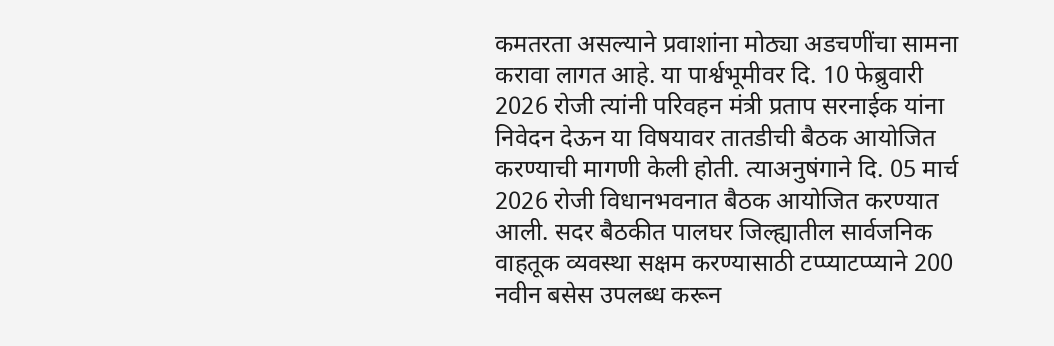कमतरता असल्याने प्रवाशांना मोठ्या अडचणींचा सामना करावा लागत आहे. या पार्श्वभूमीवर दि. 10 फेब्रुवारी 2026 रोजी त्यांनी परिवहन मंत्री प्रताप सरनाईक यांना निवेदन देऊन या विषयावर तातडीची बैठक आयोजित करण्याची मागणी केली होती. त्याअनुषंगाने दि. 05 मार्च 2026 रोजी विधानभवनात बैठक आयोजित करण्यात आली. सदर बैठकीत पालघर जिल्ह्यातील सार्वजनिक वाहतूक व्यवस्था सक्षम करण्यासाठी टप्प्याटप्प्याने 200 नवीन बसेस उपलब्ध करून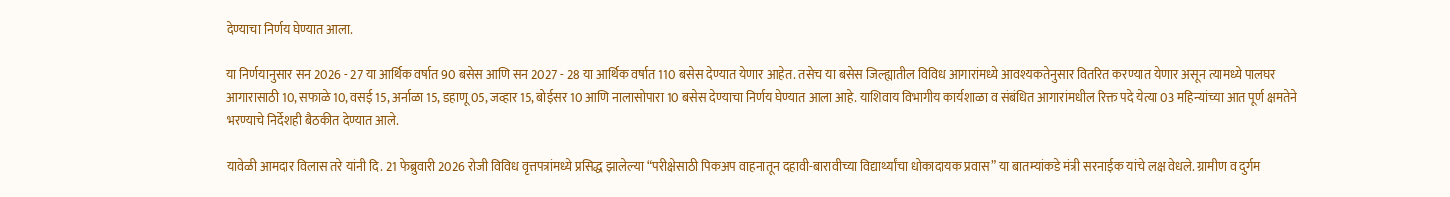देण्याचा निर्णय घेण्यात आला.

या निर्णयानुसार सन 2026 - 27 या आर्थिक वर्षात 90 बसेस आणि सन 2027 - 28 या आर्थिक वर्षात 110 बसेस देण्यात येणार आहेत. तसेच या बसेस जिल्ह्यातील विविध आगारांमध्ये आवश्यकतेनुसार वितरित करण्यात येणार असून त्यामध्ये पालघर आगारासाठी 10, सफाळे 10, वसई 15, अर्नाळा 15, डहाणू 05, जव्हार 15, बोईसर 10 आणि नालासोपारा 10 बसेस देण्याचा निर्णय घेण्यात आला आहे. याशिवाय विभागीय कार्यशाळा व संबंधित आगारांमधील रिक्त पदे येत्या 03 महिन्यांच्या आत पूर्ण क्षमतेने भरण्याचे निर्देशही बैठकीत देण्यात आले.

यावेळी आमदार विलास तरे यांनी दि. 21 फेब्रुवारी 2026 रोजी विविध वृत्तपत्रांमध्ये प्रसिद्ध झालेल्या “परीक्षेसाठी पिकअप वाहनातून दहावी-बारावीच्या विद्यार्थ्यांचा धोकादायक प्रवास” या बातम्यांकडे मंत्री सरनाईक यांचे लक्ष वेधले. ग्रामीण व दुर्गम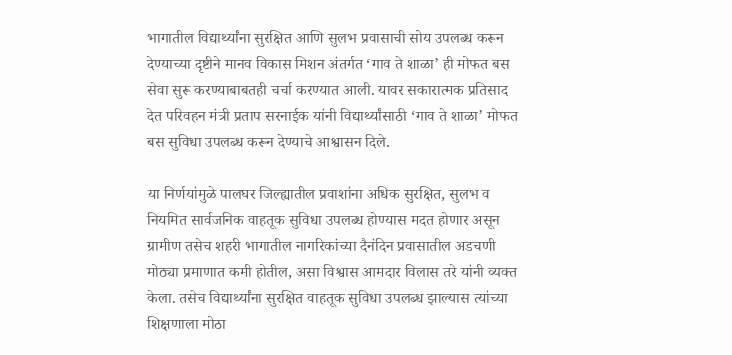भागातील विद्यार्थ्यांना सुरक्षित आणि सुलभ प्रवासाची सोय उपलब्ध करून देण्याच्या दृष्टीने मानव विकास मिशन अंतर्गत ‘गाव ते शाळा’ ही मोफत बस सेवा सुरू करण्याबाबतही चर्चा करण्यात आली. यावर सकारात्मक प्रतिसाद देत परिवहन मंत्री प्रताप सरनाईक यांनी विद्यार्थ्यांसाठी ‘गाव ते शाळा’ मोफत बस सुविधा उपलब्ध करून देण्याचे आश्वासन दिले.

या निर्णयांमुळे पालघर जिल्ह्यातील प्रवाशांना अधिक सुरक्षित, सुलभ व नियमित सार्वजनिक वाहतूक सुविधा उपलब्ध होण्यास मदत होणार असून ग्रामीण तसेच शहरी भागातील नागरिकांच्या दैनंदिन प्रवासातील अडचणी मोठ्या प्रमाणात कमी होतील, असा विश्वास आमदार विलास तरे यांनी व्यक्त केला. तसेच विद्यार्थ्यांना सुरक्षित वाहतूक सुविधा उपलब्ध झाल्यास त्यांच्या शिक्षणाला मोठा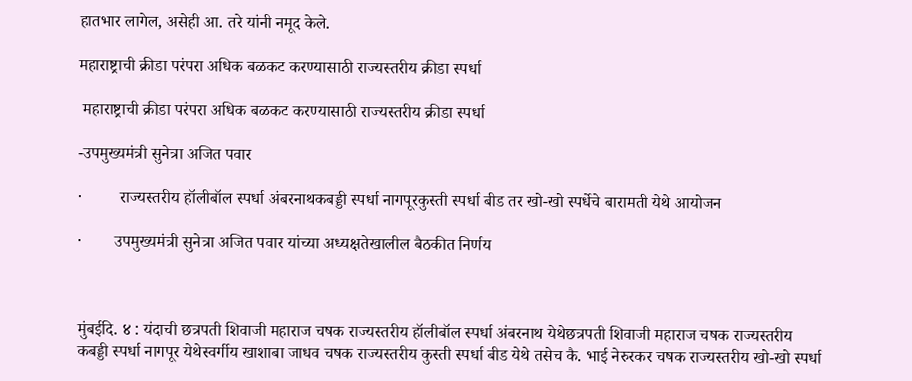हातभार लागेल, असेही आ. तरे यांनी नमूद केले.

महाराष्ट्राची क्रीडा परंपरा अधिक बळकट करण्यासाठी राज्यस्तरीय क्रीडा स्पर्धा

 महाराष्ट्राची क्रीडा परंपरा अधिक बळकट करण्यासाठी राज्यस्तरीय क्रीडा स्पर्धा

-उपमुख्यमंत्री सुनेत्रा अजित पवार

·         राज्यस्तरीय हॉलीबॉल स्पर्धा अंबरनाथकबड्डी स्पर्धा नागपूरकुस्ती स्पर्धा बीड तर खो-खो स्पर्धेचे बारामती येथे आयोजन

·        उपमुख्यमंत्री सुनेत्रा अजित पवार यांच्या अध्यक्षतेखालील बैठकीत निर्णय



मुंबईदि. ४ : यंदाची छत्रपती शिवाजी महाराज चषक राज्यस्तरीय हॉलीबॉल स्पर्धा अंबरनाथ येथेछत्रपती शिवाजी महाराज चषक राज्यस्तरीय कबड्डी स्पर्धा नागपूर येथेस्वर्गीय खाशाबा जाधव चषक राज्यस्तरीय कुस्ती स्पर्धा बीड येथे तसेच कै. भाई नेरुरकर चषक राज्यस्तरीय खो-खो स्पर्धा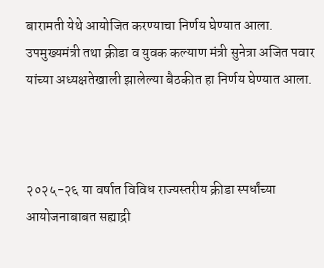बारामती येथे आयोजित करण्याचा निर्णय घेण्यात आला. उपमुख्यमंत्री तथा क्रीडा व युवक कल्याण मंत्री सुनेत्रा अजित पवार यांच्या अध्यक्षतेखाली झालेल्या बैठकीत हा निर्णय घेण्यात आला.



२०२५-२६ या वर्षात विविध राज्यस्तरीय क्रीडा स्पर्धांच्या आयोजनाबाबत सह्याद्री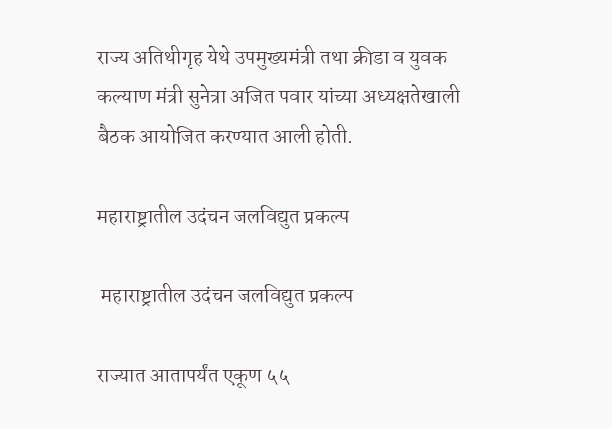राज्य अतिथीगृह येथे उपमुख्यमंत्री तथा क्रीडा व युवक कल्याण मंत्री सुनेत्रा अजित पवार यांच्या अध्यक्षतेखाली बैठक आयोजित करण्यात आली होती.

महाराष्ट्रातील उदंचन जलविद्युत प्रकल्प

 महाराष्ट्रातील उदंचन जलविद्युत प्रकल्प

राज्यात आतापर्यंत एकूण ५५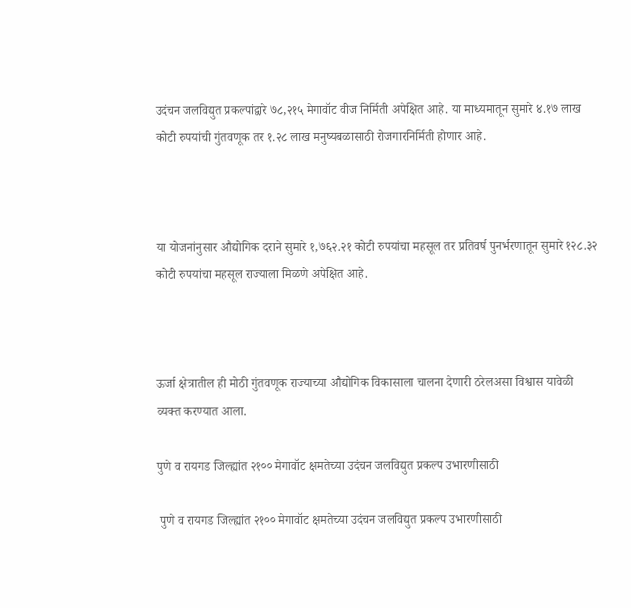उदंचन जलविद्युत प्रकल्पांद्वारे ७८,२१५ मेगावॉट वीज निर्मिती अपेक्षित आहे. या माध्यमातून सुमारे ४.१७ लाख कोटी रुपयांची गुंतवणूक तर १.२८ लाख मनुष्यबळासाठी रोजगारनिर्मिती होणार आहे.



या योजनांनुसार औद्योगिक दराने सुमारे १,७६२.२१ कोटी रुपयांचा महसूल तर प्रतिवर्ष पुनर्भरणातून सुमारे १२८.३२ कोटी रुपयांचा महसूल राज्याला मिळणे अपेक्षित आहे.



ऊर्जा क्षेत्रातील ही मोठी गुंतवणूक राज्याच्या औद्योगिक विकासाला चालना देणारी ठरेलअसा विश्वास यावेळी व्यक्त करण्यात आला.

पुणे व रायगड जिल्ह्यांत २१०० मेगावॉट क्षमतेच्या उदंचन जलविद्युत प्रकल्प उभारणीसाठी

 पुणे व रायगड जिल्ह्यांत २१०० मेगावॉट क्षमतेच्या उदंचन जलविद्युत प्रकल्प उभारणीसाठी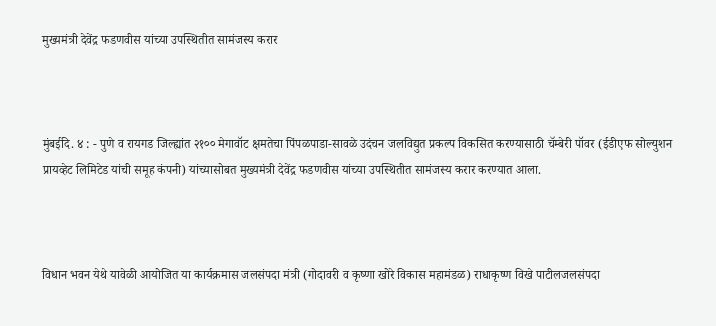मुख्यमंत्री देवेंद्र फडणवीस यांच्या उपस्थितीत सामंजस्य करार



मुंबईदि. ४ : - पुणे व रायगड जिल्ह्यांत २१०० मेगावॉट क्षमतेचा पिंपळपाडा-सावळे उदंचन जलविद्युत प्रकल्प विकसित करण्यासाठी चॅम्बेरी पॉवर (ईडीएफ सोल्युशन प्रायव्हेट लिमिटेड यांची समूह कंपनी) यांच्यासोबत मुख्यमंत्री देवेंद्र फडणवीस यांच्या उपस्थितीत सामंजस्य करार करण्यात आला.



विधान भवन येथे यावेळी आयोजित या कार्यक्रमास जलसंपदा मंत्री (गोदावरी व कृष्णा खोरे विकास महामंडळ) राधाकृष्ण विखे पाटीलजलसंपदा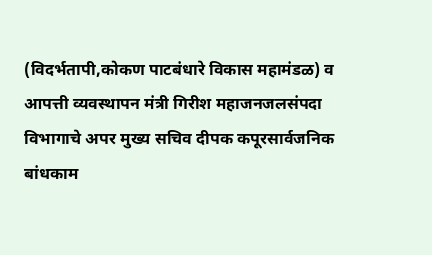(विदर्भतापी,कोकण पाटबंधारे विकास महामंडळ) व आपत्ती व्यवस्थापन मंत्री गिरीश महाजनजलसंपदा विभागाचे अपर मुख्य सचिव दीपक कपूरसार्वजनिक बांधकाम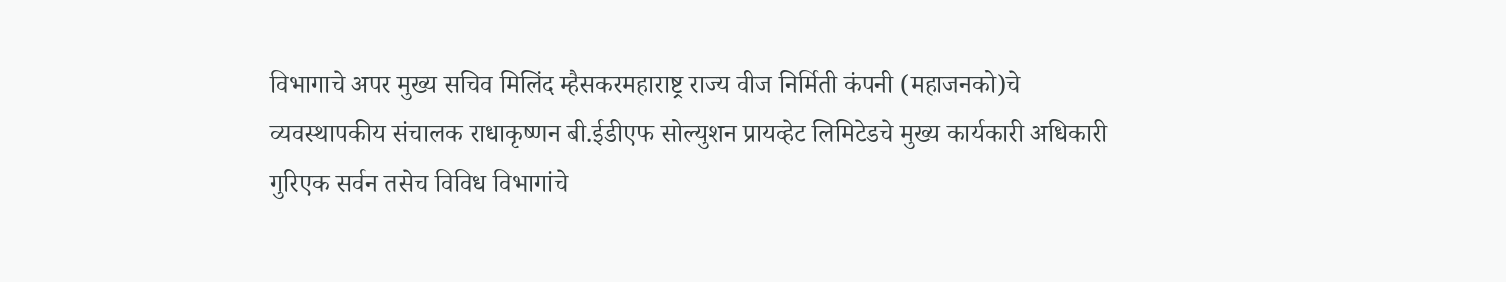विभागाचे अपर मुख्य सचिव मिलिंद म्हैसकरमहाराष्ट्र राज्य वीज निर्मिती कंपनी (महाजनको)चे व्यवस्थापकीय संचालक राधाकृष्णन बी.ईडीएफ सोल्युशन प्रायव्हेट लिमिटेडचे मुख्य कार्यकारी अधिकारी गुरिएक सर्वन तसेच विविध विभागांचे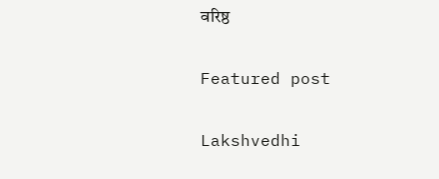वरिष्ठ

Featured post

Lakshvedhi